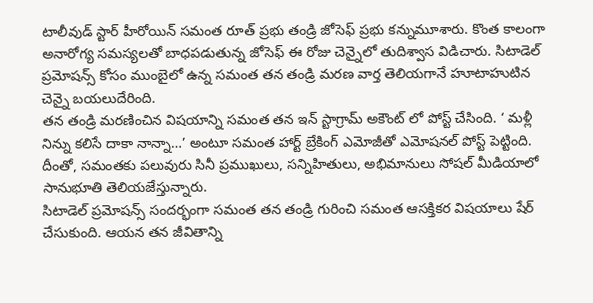టాలీవుడ్ స్టార్ హీరోయిన్ సమంత రూత్ ప్రభు తండ్రి జోసెఫ్ ప్రభు కన్నుమూశారు. కొంత కాలంగా అనారోగ్య సమస్యలతో బాధపడుతున్న జోసెఫ్ ఈ రోజు చెన్నైలో తుదిశ్వాస విడిచారు. సిటాడెల్ ప్రమోషన్స్ కోసం ముంబైలో ఉన్న సమంత తన తండ్రి మరణ వార్త తెలియగానే హూటాహుటిన చెన్నై బయలుదేరింది.
తన తండ్రి మరణించిన విషయాన్ని సమంత తన ఇన్ స్టాగ్రామ్ అకౌంట్ లో పోస్ట్ చేసింది. ‘ మళ్లీ నిన్ను కలిసే దాకా నాన్నా…’ అంటూ సమంత హార్ట్ బ్రేకింగ్ ఎమోజీతో ఎమోషనల్ పోస్ట్ పెట్టింది. దీంతో, సమంతకు పలువురు సినీ ప్రముఖులు, సన్నిహితులు, అభిమానులు సోషల్ మీడియాలో సానుభూతి తెలియజేస్తున్నారు.
సిటాడెల్ ప్రమోషన్స్ సందర్భంగా సమంత తన తండ్రి గురించి సమంత ఆసక్తికర విషయాలు షేర్ చేసుకుంది. ఆయన తన జీవితాన్ని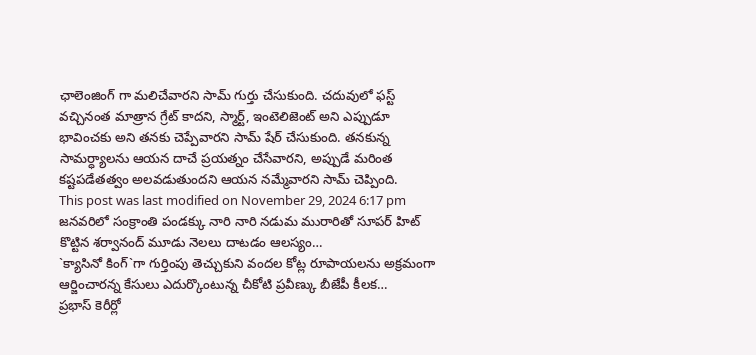ఛాలెంజింగ్ గా మలిచేవారని సామ్ గుర్తు చేసుకుంది. చదువులో ఫస్ట్ వచ్చినంత మాత్రాన గ్రేట్ కాదని, స్మార్ట్, ఇంటెలిజెంట్ అని ఎప్పుడూ భావించకు అని తనకు చెప్పేవారని సామ్ షేర్ చేసుకుంది. తనకున్న సామర్ధ్యాలను ఆయన దాచే ప్రయత్నం చేసేవారని, అప్పుడే మరింత కష్టపడేతత్వం అలవడుతుందని ఆయన నమ్మేవారని సామ్ చెప్పింది.
This post was last modified on November 29, 2024 6:17 pm
జనవరిలో సంక్రాంతి పండక్కు నారి నారి నడుమ మురారితో సూపర్ హిట్ కొట్టిన శర్వానంద్ మూడు నెలలు దాటడం ఆలస్యం…
`క్యాసినో కింగ్`గా గుర్తింపు తెచ్చుకుని వందల కోట్ల రూపాయలను అక్రమంగా ఆర్జించారన్న కేసులు ఎదుర్కొంటున్న చీకోటి ప్రవీణ్కు బీజేపీ కీలక…
ప్రభాస్ కెరీర్లో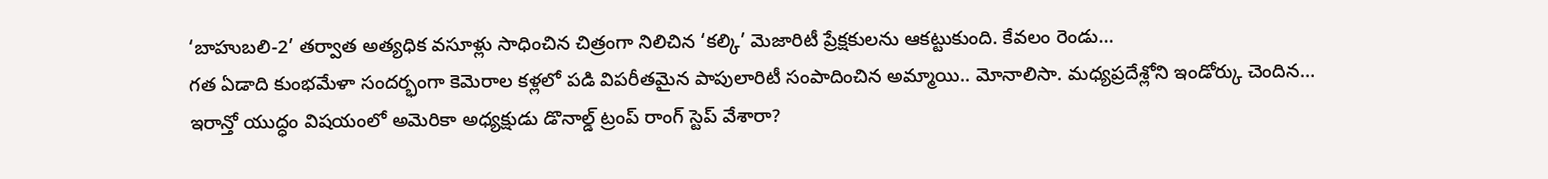‘బాహుబలి-2’ తర్వాత అత్యధిక వసూళ్లు సాధించిన చిత్రంగా నిలిచిన ‘కల్కి’ మెజారిటీ ప్రేక్షకులను ఆకట్టుకుంది. కేవలం రెండు…
గత ఏడాది కుంభమేళా సందర్భంగా కెమెరాల కళ్లలో పడి విపరీతమైన పాపులారిటీ సంపాదించిన అమ్మాయి.. మోనాలిసా. మధ్యప్రదేశ్లోని ఇండోర్కు చెందిన…
ఇరాన్తో యుద్ధం విషయంలో అమెరికా అధ్యక్షుడు డొనాల్డ్ ట్రంప్ రాంగ్ స్టెప్ వేశారా?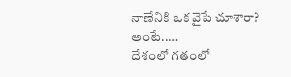నాణేనికి ఒక వైపే చూశారా? అంటే..…
దేశంలో గతంలో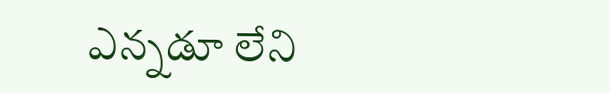ఎన్నడూ లేని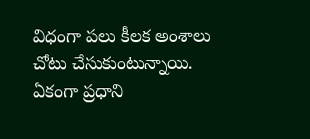విధంగా పలు కీలక అంశాలు చోటు చేసుకుంటున్నాయి. ఏకంగా ప్రధాని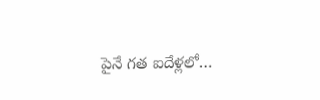పైనే గత ఐదేళ్లలో…